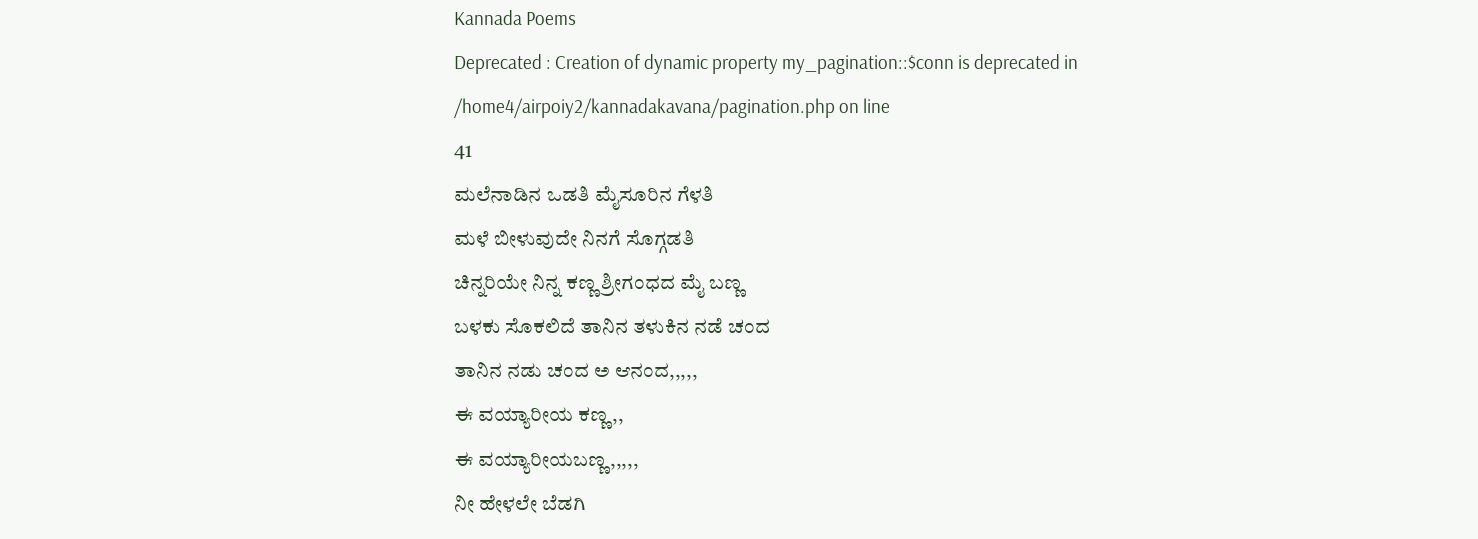Kannada Poems
Deprecated : Creation of dynamic property my_pagination::$conn is deprecated in
/home4/airpoiy2/kannadakavana/pagination.php on line
41
ಮಲೆನಾಡಿನ ಒಡತಿ ಮೈಸೂರಿನ ಗೆಳತಿ
ಮಳೆ ಬೀಳುವುದೇ ನಿನಗೆ ಸೊಗ್ಗಡತಿ
ಚಿನ್ನರಿಯೇ ನಿನ್ನ ಕಣ್ಣ ಶ್ರೀಗಂಧದ ಮೈ ಬಣ್ಣ
ಬಳಕು ಸೊಕಲಿದೆ ತಾನಿನ ತಳುಕಿನ ನಡೆ ಚಂದ
ತಾನಿನ ನಡು ಚಂದ ಅ ಆನಂದ,,,,,
ಈ ವಯ್ಯಾರೀಯ ಕಣ್ಣ,,
ಈ ವಯ್ಯಾರೀಯಬಣ್ಣ,,,,,
ನೀ ಹೇಳಲೇ ಬೆಡಗಿ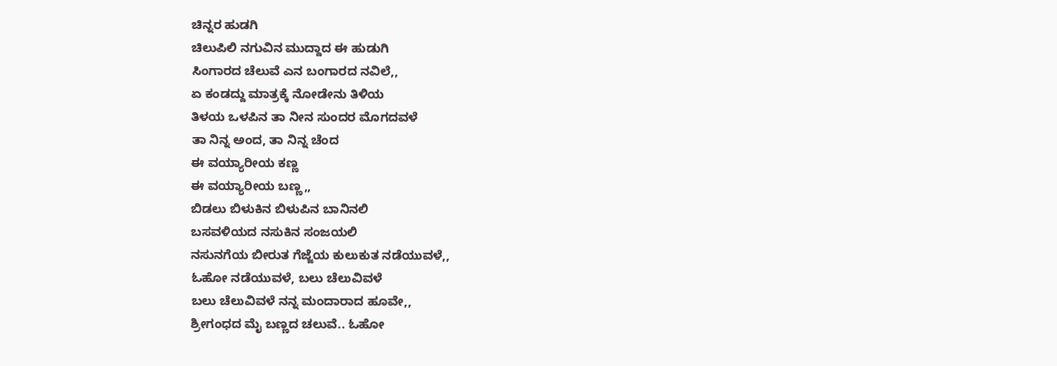ಚಿನ್ನರ ಹುಡಗಿ
ಚಿಲುಪಿಲಿ ನಗುವಿನ ಮುದ್ದಾದ ಈ ಹುಡುಗಿ
ಸಿಂಗಾರದ ಚೆಲುವೆ ಎನ ಬಂಗಾರದ ನವಿಲೆ,,
ಏ ಕಂಡದ್ದು ಮಾತ್ರಕ್ಕೆ ನೋಡೇನು ತಿಳಿಯ
ತಿಳಯ ಒಳಪಿನ ತಾ ನೀನ ಸುಂದರ ಮೊಗದವಳೆ
ತಾ ನಿನ್ನ ಅಂದ, ತಾ ನಿನ್ನ ಚೆಂದ
ಈ ವಯ್ಯಾರೀಯ ಕಣ್ಣ
ಈ ವಯ್ಯಾರೀಯ ಬಣ್ಣ,,
ಬಿಡಲು ಬಿಳುಕಿನ ಬಿಳುಪಿನ ಬಾನಿನಲಿ
ಬಸವಳಿಯದ ನಸುಕಿನ ಸಂಜಯಲಿ
ನಸುನಗೆಯ ಬೀರುತ ಗೆಜ್ಜೆಯ ಕುಲುಕುತ ನಡೆಯುವಳೆ,,
ಓಹೋ ನಡೆಯುವಳೆ, ಬಲು ಚೆಲುವಿವಳೆ
ಬಲು ಚೆಲುವಿವಳೆ ನನ್ನ ಮಂದಾರಾದ ಹೂವೇ,,
ಶ್ರೀಗಂಧದ ಮೈ ಬಣ್ಣದ ಚಲುವೆ.. ಓಹೋ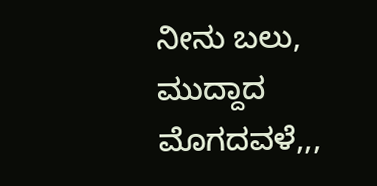ನೀನು ಬಲು, ಮುದ್ದಾದ ಮೊಗದವಳೆ,,,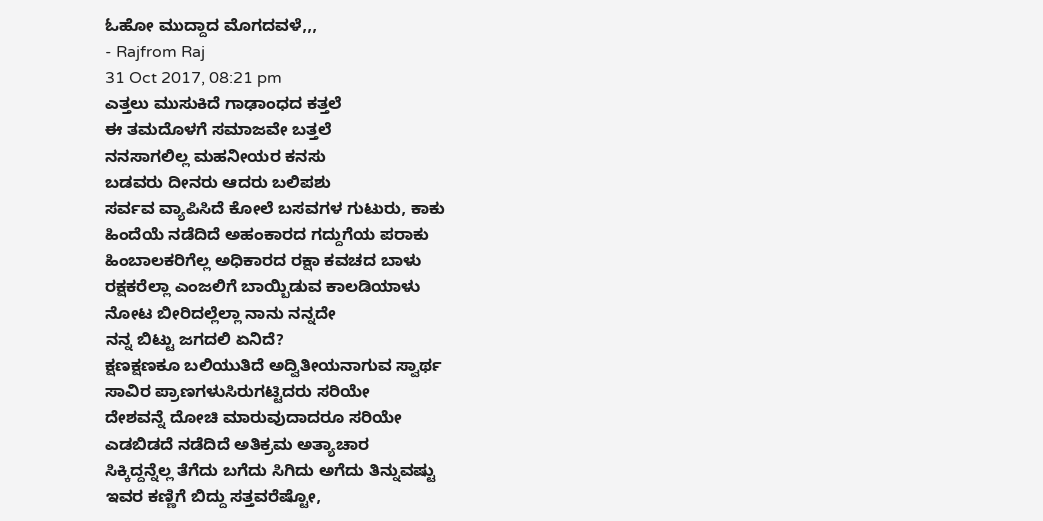ಓಹೋ ಮುದ್ದಾದ ಮೊಗದವಳೆ,,,
- Rajfrom Raj
31 Oct 2017, 08:21 pm
ಎತ್ತಲು ಮುಸುಕಿದೆ ಗಾಢಾಂಧದ ಕತ್ತಲೆ
ಈ ತಮದೊಳಗೆ ಸಮಾಜವೇ ಬತ್ತಲೆ
ನನಸಾಗಲಿಲ್ಲ ಮಹನೀಯರ ಕನಸು
ಬಡವರು ದೀನರು ಆದರು ಬಲಿಪಶು
ಸರ್ವವ ವ್ಯಾಪಿಸಿದೆ ಕೋಲೆ ಬಸವಗಳ ಗುಟುರು, ಕಾಕು
ಹಿಂದೆಯೆ ನಡೆದಿದೆ ಅಹಂಕಾರದ ಗದ್ದುಗೆಯ ಪರಾಕು
ಹಿಂಬಾಲಕರಿಗೆಲ್ಲ ಅಧಿಕಾರದ ರಕ್ಷಾ ಕವಚದ ಬಾಳು
ರಕ್ಷಕರೆಲ್ಲಾ ಎಂಜಲಿಗೆ ಬಾಯ್ಬಿಡುವ ಕಾಲಡಿಯಾಳು
ನೋಟ ಬೀರಿದಲ್ಲೆಲ್ಲಾ ನಾನು ನನ್ನದೇ
ನನ್ನ ಬಿಟ್ಟು ಜಗದಲಿ ಏನಿದೆ?
ಕ್ಷಣಕ್ಷಣಕೂ ಬಲಿಯುತಿದೆ ಅದ್ವಿತೀಯನಾಗುವ ಸ್ವಾರ್ಥ
ಸಾವಿರ ಪ್ರಾಣಗಳುಸಿರುಗಟ್ಟಿದರು ಸರಿಯೇ
ದೇಶವನ್ನೆ ದೋಚಿ ಮಾರುವುದಾದರೂ ಸರಿಯೇ
ಎಡಬಿಡದೆ ನಡೆದಿದೆ ಅತಿಕ್ರಮ ಅತ್ಯಾಚಾರ
ಸಿಕ್ಕಿದ್ದನ್ನೆಲ್ಲ ತೆಗೆದು ಬಗೆದು ಸಿಗಿದು ಅಗೆದು ತಿನ್ನುವಷ್ಟು
ಇವರ ಕಣ್ಣಿಗೆ ಬಿದ್ದು ಸತ್ತವರೆಷ್ಟೋ,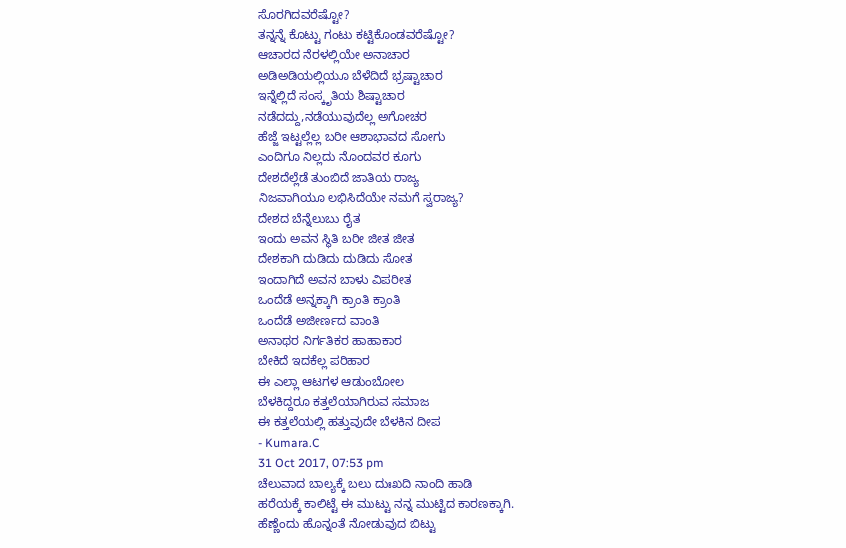ಸೊರಗಿದವರೆಷ್ಟೋ?
ತನ್ನನ್ನೆ ಕೊಟ್ಟು ಗಂಟು ಕಟ್ಟಿಕೊಂಡವರೆಷ್ಟೋ?
ಆಚಾರದ ನೆರಳಲ್ಲಿಯೇ ಅನಾಚಾರ
ಅಡಿಅಡಿಯಲ್ಲಿಯೂ ಬೆಳೆದಿದೆ ಭ್ರಷ್ಟಾಚಾರ
ಇನ್ನೆಲ್ಲಿದೆ ಸಂಸ್ಕೃತಿಯ ಶಿಷ್ಟಾಚಾರ
ನಡೆದದ್ದು,ನಡೆಯುವುದೆಲ್ಲ ಅಗೋಚರ
ಹೆಜ್ಜೆ ಇಟ್ಟಲ್ಲೆಲ್ಲ ಬರೀ ಆಶಾಭಾವದ ಸೋಗು
ಎಂದಿಗೂ ನಿಲ್ಲದು ನೊಂದವರ ಕೂಗು
ದೇಶದೆಲ್ಲೆಡೆ ತುಂಬಿದೆ ಜಾತಿಯ ರಾಜ್ಯ
ನಿಜವಾಗಿಯೂ ಲಭಿಸಿದೆಯೇ ನಮಗೆ ಸ್ವರಾಜ್ಯ?
ದೇಶದ ಬೆನ್ನೆಲುಬು ರೈತ
ಇಂದು ಅವನ ಸ್ಥಿತಿ ಬರೀ ಜೀತ ಜೀತ
ದೇಶಕಾಗಿ ದುಡಿದು ದುಡಿದು ಸೋತ
ಇಂದಾಗಿದೆ ಅವನ ಬಾಳು ವಿಪರೀತ
ಒಂದೆಡೆ ಅನ್ನಕ್ಕಾಗಿ ಕ್ರಾಂತಿ ಕ್ರಾಂತಿ
ಒಂದೆಡೆ ಅಜೀರ್ಣದ ವಾಂತಿ
ಅನಾಥರ ನಿರ್ಗತಿಕರ ಹಾಹಾಕಾರ
ಬೇಕಿದೆ ಇದಕೆಲ್ಲ ಪರಿಹಾರ
ಈ ಎಲ್ಲಾ ಆಟಗಳ ಆಡುಂಬೋಲ
ಬೆಳಕಿದ್ದರೂ ಕತ್ತಲೆಯಾಗಿರುವ ಸಮಾಜ
ಈ ಕತ್ತಲೆಯಲ್ಲಿ ಹತ್ತುವುದೇ ಬೆಳಕಿನ ದೀಪ
- Kumara.C
31 Oct 2017, 07:53 pm
ಚೆಲುವಾದ ಬಾಲ್ಯಕ್ಕೆ ಬಲು ದುಃಖದಿ ನಾಂದಿ ಹಾಡಿ
ಹರೆಯಕ್ಕೆ ಕಾಲಿಟ್ಟೆ ಈ ಮುಟ್ಟು ನನ್ನ ಮುಟ್ಟಿದ ಕಾರಣಕ್ಕಾಗಿ.
ಹೆಣ್ಣೆಂದು ಹೊನ್ನಂತೆ ನೋಡುವುದ ಬಿಟ್ಟು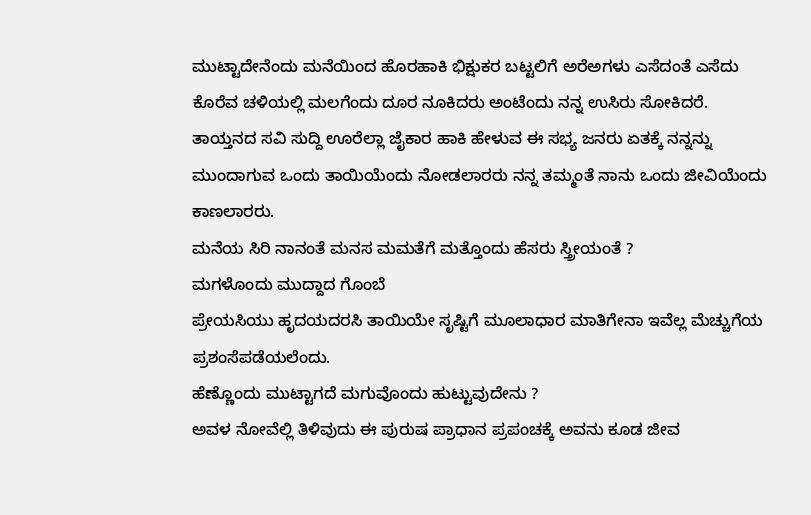ಮುಟ್ಟಾದೇನೆಂದು ಮನೆಯಿಂದ ಹೊರಹಾಕಿ ಭಿಕ್ಷುಕರ ಬಟ್ಟಲಿಗೆ ಅರೆಅಗಳು ಎಸೆದಂತೆ ಎಸೆದು ಕೊರೆವ ಚಳಿಯಲ್ಲಿ ಮಲಗೆಂದು ದೂರ ನೂಕಿದರು ಅಂಟೆಂದು ನನ್ನ ಉಸಿರು ಸೋಕಿದರೆ.
ತಾಯ್ತನದ ಸವಿ ಸುದ್ದಿ ಊರೆಲ್ಲಾ ಜೈಕಾರ ಹಾಕಿ ಹೇಳುವ ಈ ಸಭ್ಯ ಜನರು ಏತಕ್ಕೆ ನನ್ನನ್ನು ಮುಂದಾಗುವ ಒಂದು ತಾಯಿಯೆಂದು ನೋಡಲಾರರು ನನ್ನ ತಮ್ಮಂತೆ ನಾನು ಒಂದು ಜೀವಿಯೆಂದು ಕಾಣಲಾರರು.
ಮನೆಯ ಸಿರಿ ನಾನಂತೆ ಮನಸ ಮಮತೆಗೆ ಮತ್ತೊಂದು ಹೆಸರು ಸ್ತ್ರೀಯಂತೆ ?
ಮಗಳೊಂದು ಮುದ್ದಾದ ಗೊಂಬೆ
ಪ್ರೇಯಸಿಯು ಹೃದಯದರಸಿ ತಾಯಿಯೇ ಸೃಷ್ಟಿಗೆ ಮೂಲಾಧಾರ ಮಾತಿಗೇನಾ ಇವೆಲ್ಲ ಮೆಚ್ಚುಗೆಯ ಪ್ರಶಂಸೆಪಡೆಯಲೆಂದು.
ಹೆಣ್ಣೊಂದು ಮುಟ್ಟಾಗದೆ ಮಗುವೊಂದು ಹುಟ್ಟುವುದೇನು ?
ಅವಳ ನೋವೆಲ್ಲಿ ತಿಳಿವುದು ಈ ಪುರುಷ ಪ್ರಾಧಾನ ಪ್ರಪಂಚಕ್ಕೆ ಅವನು ಕೂಡ ಜೀವ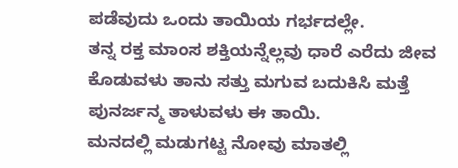ಪಡೆವುದು ಒಂದು ತಾಯಿಯ ಗರ್ಭದಲ್ಲೇ.
ತನ್ನ ರಕ್ತ ಮಾಂಸ ಶಕ್ತಿಯನ್ನೆಲ್ಲವು ಧಾರೆ ಎರೆದು ಜೀವ ಕೊಡುವಳು ತಾನು ಸತ್ತು ಮಗುವ ಬದುಕಿಸಿ ಮತ್ತೆ ಪುನರ್ಜನ್ಮ ತಾಳುವಳು ಈ ತಾಯಿ.
ಮನದಲ್ಲಿ ಮಡುಗಟ್ಟ ನೋವು ಮಾತಲ್ಲಿ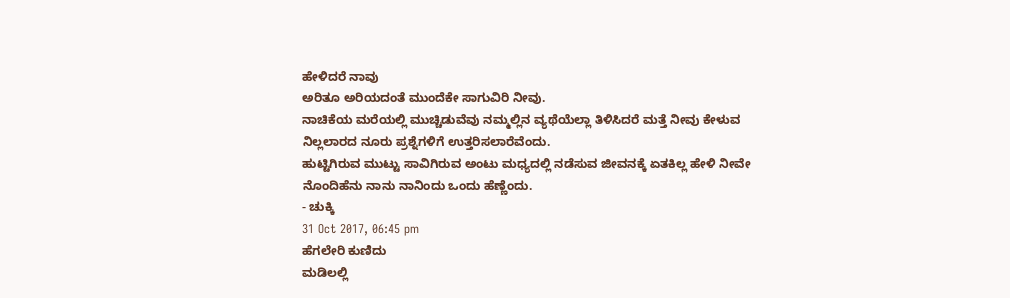ಹೇಳಿದರೆ ನಾವು
ಅರಿತೂ ಅರಿಯದಂತೆ ಮುಂದೆಕೇ ಸಾಗುವಿರಿ ನೀವು.
ನಾಚಿಕೆಯ ಮರೆಯಲ್ಲಿ ಮುಚ್ಚಿಡುವೆವು ನಮ್ಮಲ್ಲಿನ ವ್ಯಥೆಯೆಲ್ಲಾ ತಿಳಿಸಿದರೆ ಮತ್ತೆ ನೀವು ಕೇಳುವ ನಿಲ್ಲಲಾರದ ನೂರು ಪ್ರಶ್ನೆಗಳಿಗೆ ಉತ್ತರಿಸಲಾರೆವೆಂದು.
ಹುಟ್ಟಿಗಿರುವ ಮುಟ್ಟು ಸಾವಿಗಿರುವ ಅಂಟು ಮಧ್ಯದಲ್ಲಿ ನಡೆಸುವ ಜೀವನಕ್ಕೆ ಏತಕಿಲ್ಲ ಹೇಳಿ ನೀವೇ ನೊಂದಿಹೆನು ನಾನು ನಾನಿಂದು ಒಂದು ಹೆಣ್ಣೆಂದು.
- ಚುಕ್ಕಿ
31 Oct 2017, 06:45 pm
ಹೆಗಲೇರಿ ಕುಣಿದು
ಮಡಿಲಲ್ಲಿ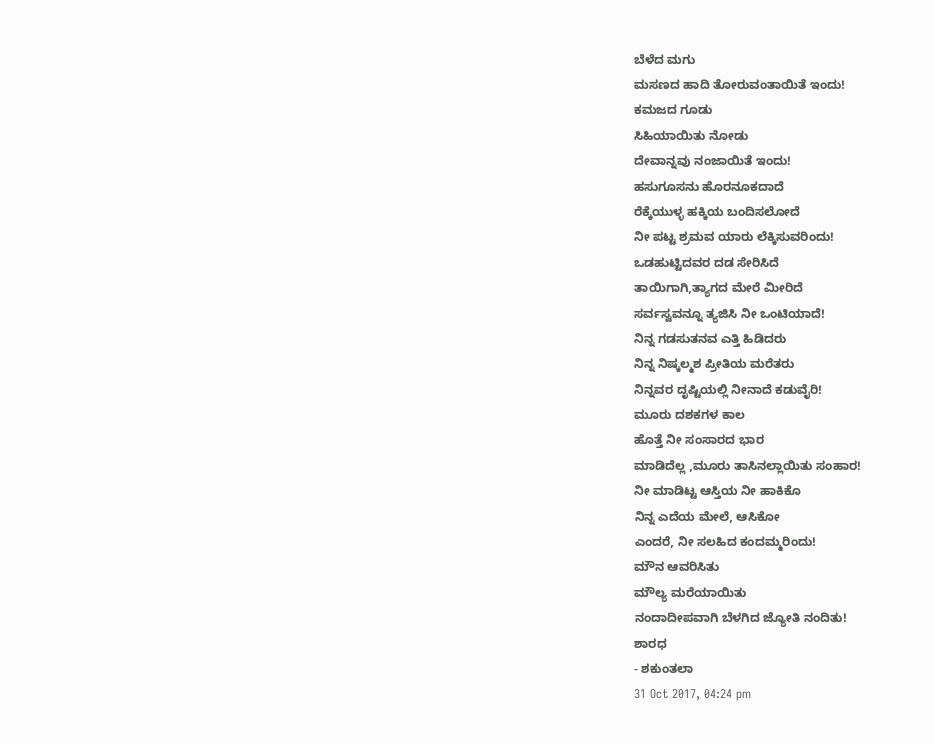ಬೆಳೆದ ಮಗು
ಮಸಣದ ಹಾದಿ ತೋರುವಂತಾಯಿತೆ ಇಂದು!
ಕಮಜದ ಗೂಡು
ಸಿಹಿಯಾಯಿತು ನೋಡು
ದೇವಾನ್ನವು ನಂಜಾಯಿತೆ ಇಂದು!
ಹಸುಗೂಸನು ಹೊರನೂಕದಾದೆ
ರೆಕ್ಕೆಯುಳ್ಳ ಹಕ್ಕಿಯ ಬಂದಿಸಲೋದೆ
ನೀ ಪಟ್ಟ ಶ್ರಮವ ಯಾರು ಲೆಕ್ಕಿಸುವರಿಂದು!
ಒಡಹುಟ್ಟಿದವರ ದಡ ಸೇರಿಸಿದೆ
ತಾಯಿಗಾಗಿ,ತ್ಯಾಗದ ಮೇರೆ ಮೀರಿದೆ
ಸರ್ವಸ್ವವನ್ನೂ ತ್ಯಜಿಸಿ ನೀ ಒಂಟಿಯಾದೆ!
ನಿನ್ನ ಗಡಸುತನವ ಎತ್ತಿ ಹಿಡಿದರು
ನಿನ್ನ ನಿಷ್ಕಲ್ಮಶ ಪ್ರೀತಿಯ ಮರೆತರು
ನಿನ್ನವರ ದೃಷ್ಟಿಯಲ್ಲಿ ನೀನಾದೆ ಕಡುವೈರಿ!
ಮೂರು ದಶಕಗಳ ಕಾಲ
ಹೊತ್ತೆ ನೀ ಸಂಸಾರದ ಭಾರ
ಮಾಡಿದೆಲ್ಲ ,ಮೂರು ತಾಸಿನಲ್ಲಾಯಿತು ಸಂಹಾರ!
ನೀ ಮಾಡಿಟ್ಟ ಆಸ್ತಿಯ ನೀ ಹಾಕಿಕೊ
ನಿನ್ನ ಎದೆಯ ಮೇಲೆ, ಆಸಿಕೋ
ಎಂದರೆ, ನೀ ಸಲಹಿದ ಕಂದಮ್ಮರಿಂದು!
ಮೌನ ಆವರಿಸಿತು
ಮೌಲ್ಯ ಮರೆಯಾಯಿತು
ನಂದಾದೀಪವಾಗಿ ಬೆಳಗಿದ ಜ್ಯೋತಿ ನಂದಿತು!
ಶಾರಧ
- ಶಕುಂತಲಾ
31 Oct 2017, 04:24 pm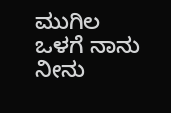ಮುಗಿಲ ಒಳಗೆ ನಾನು
ನೀನು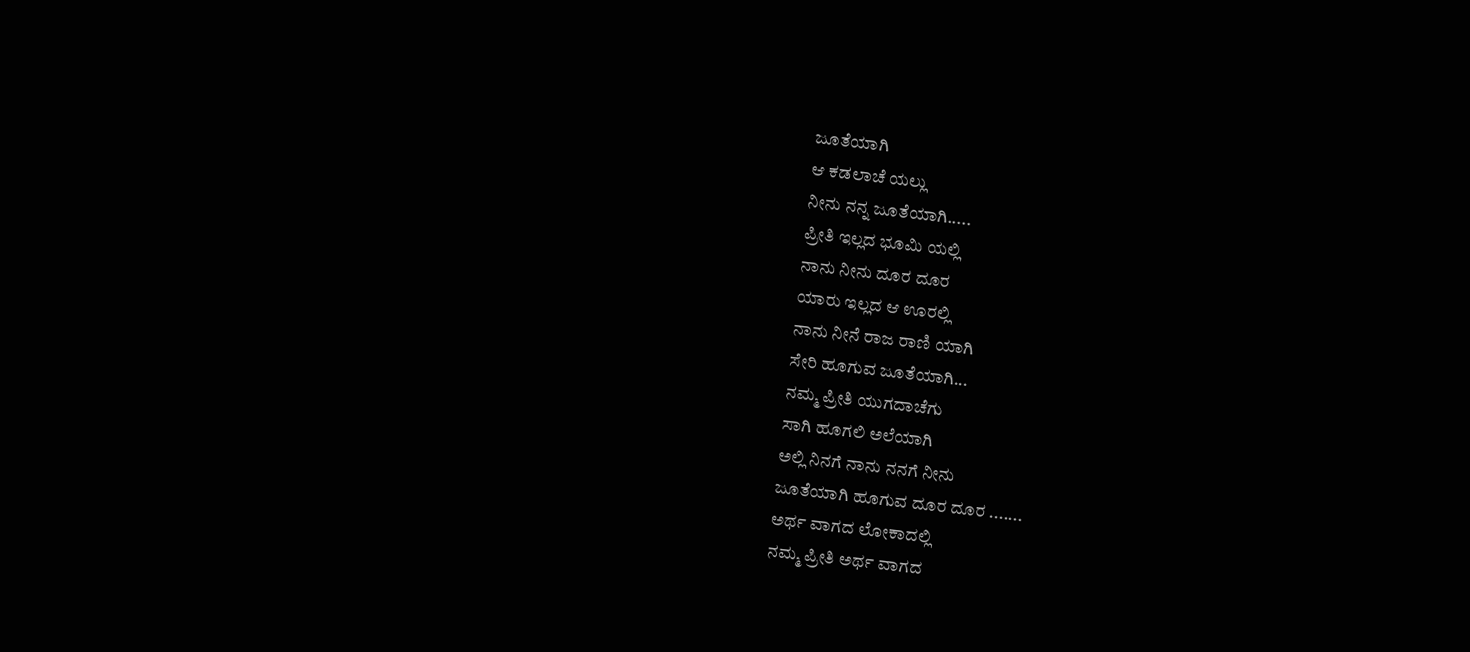ಜೂತೆಯಾಗಿ
ಆ ಕಡಲಾಚೆ ಯಲ್ಲು
ನೀನು ನನ್ನ ಜೂತೆಯಾಗಿ.....
ಪ್ರೀತಿ ಇಲ್ಲದ ಭೂಮಿ ಯಲ್ಲಿ
ನಾನು ನೀನು ದೂರ ದೂರ
ಯಾರು ಇಲ್ಲದ ಆ ಊರಲ್ಲಿ
ನಾನು ನೀನೆ ರಾಜ ರಾಣಿ ಯಾಗಿ
ಸೇರಿ ಹೂಗುವ ಜೂತೆಯಾಗಿ...
ನಮ್ಮ ಪ್ರೀತಿ ಯುಗದಾಚೆಗು
ಸಾಗಿ ಹೂಗಲಿ ಅಲೆಯಾಗಿ
ಅಲ್ಲಿ ನಿನಗೆ ನಾನು ನನಗೆ ನೀನು
ಜೂತೆಯಾಗಿ ಹೂಗುವ ದೂರ ದೂರ .......
ಅರ್ಥ ವಾಗದ ಲೋಕಾದಲ್ಲಿ
ನಮ್ಮ ಪ್ರೀತಿ ಅರ್ಥ ವಾಗದ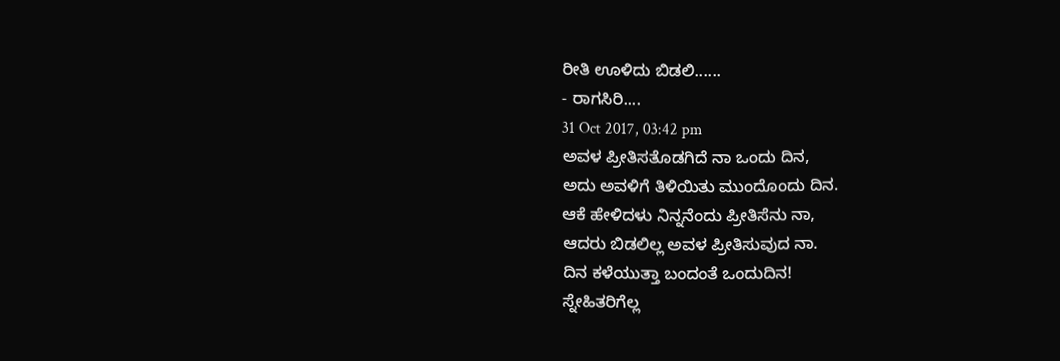ರೀತಿ ಊಳಿದು ಬಿಡಲಿ......
- ರಾಗಸಿರಿ....
31 Oct 2017, 03:42 pm
ಅವಳ ಪ್ರೀತಿಸತೊಡಗಿದೆ ನಾ ಒಂದು ದಿನ,
ಅದು ಅವಳಿಗೆ ತಿಳಿಯಿತು ಮುಂದೊಂದು ದಿನ.
ಆಕೆ ಹೇಳಿದಳು ನಿನ್ನನೆಂದು ಪ್ರೀತಿಸೆನು ನಾ,
ಆದರು ಬಿಡಲಿಲ್ಲ ಅವಳ ಪ್ರೀತಿಸುವುದ ನಾ.
ದಿನ ಕಳೆಯುತ್ತಾ ಬಂದಂತೆ ಒಂದುದಿನ!
ಸ್ನೇಹಿತರಿಗೆಲ್ಲ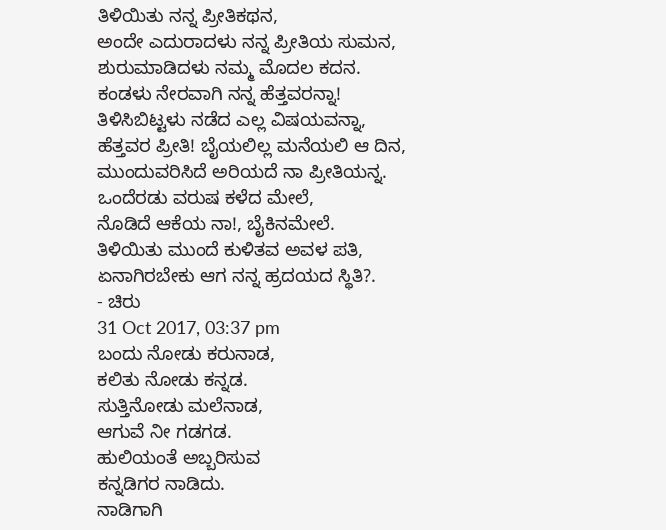ತಿಳಿಯಿತು ನನ್ನ ಪ್ರೀತಿಕಥನ,
ಅಂದೇ ಎದುರಾದಳು ನನ್ನ ಪ್ರೀತಿಯ ಸುಮನ,
ಶುರುಮಾಡಿದಳು ನಮ್ಮ ಮೊದಲ ಕದನ.
ಕಂಡಳು ನೇರವಾಗಿ ನನ್ನ ಹೆತ್ತವರನ್ನಾ!
ತಿಳಿಸಿಬಿಟ್ಟಳು ನಡೆದ ಎಲ್ಲ ವಿಷಯವನ್ನಾ,
ಹೆತ್ತವರ ಪ್ರೀತಿ! ಬೈಯಲಿಲ್ಲ ಮನೆಯಲಿ ಆ ದಿನ,
ಮುಂದುವರಿಸಿದೆ ಅರಿಯದೆ ನಾ ಪ್ರೀತಿಯನ್ನ.
ಒಂದೆರಡು ವರುಷ ಕಳೆದ ಮೇಲೆ,
ನೊಡಿದೆ ಆಕೆಯ ನಾ!, ಬೈಕಿನಮೇಲೆ.
ತಿಳಿಯಿತು ಮುಂದೆ ಕುಳಿತವ ಅವಳ ಪತಿ,
ಏನಾಗಿರಬೇಕು ಆಗ ನನ್ನ ಹ್ರದಯದ ಸ್ಥಿತಿ?.
- ಚಿರು
31 Oct 2017, 03:37 pm
ಬಂದು ನೋಡು ಕರುನಾಡ,
ಕಲಿತು ನೋಡು ಕನ್ನಡ.
ಸುತ್ತಿನೋಡು ಮಲೆನಾಡ,
ಆಗುವೆ ನೀ ಗಡಗಡ.
ಹುಲಿಯಂತೆ ಅಬ್ಬರಿಸುವ
ಕನ್ನಡಿಗರ ನಾಡಿದು.
ನಾಡಿಗಾಗಿ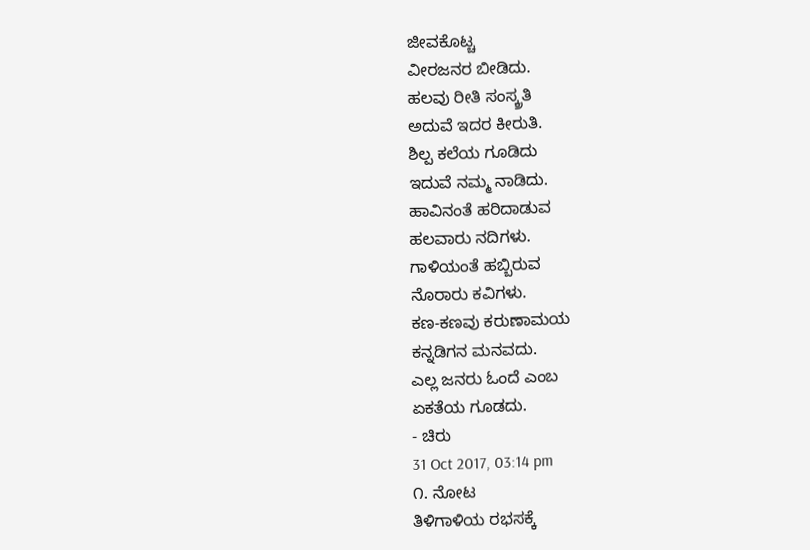ಜೀವಕೊಟ್ಚ
ವೀರಜನರ ಬೀಡಿದು.
ಹಲವು ರೀತಿ ಸಂಸ್ಕ್ರತಿ
ಅದುವೆ ಇದರ ಕೀರುತಿ.
ಶಿಲ್ಪ ಕಲೆಯ ಗೂಡಿದು
ಇದುವೆ ನಮ್ಮ ನಾಡಿದು.
ಹಾವಿನಂತೆ ಹರಿದಾಡುವ
ಹಲವಾರು ನದಿಗಳು.
ಗಾಳಿಯಂತೆ ಹಬ್ಬಿರುವ
ನೊರಾರು ಕವಿಗಳು.
ಕಣ-ಕಣವು ಕರುಣಾಮಯ
ಕನ್ನಡಿಗನ ಮನವದು.
ಎಲ್ಲ ಜನರು ಓಂದೆ ಎಂಬ
ಏಕತೆಯ ಗೂಡದು.
- ಚಿರು
31 Oct 2017, 03:14 pm
೧. ನೋಟ
ತಿಳಿಗಾಳಿಯ ರಭಸಕ್ಕೆ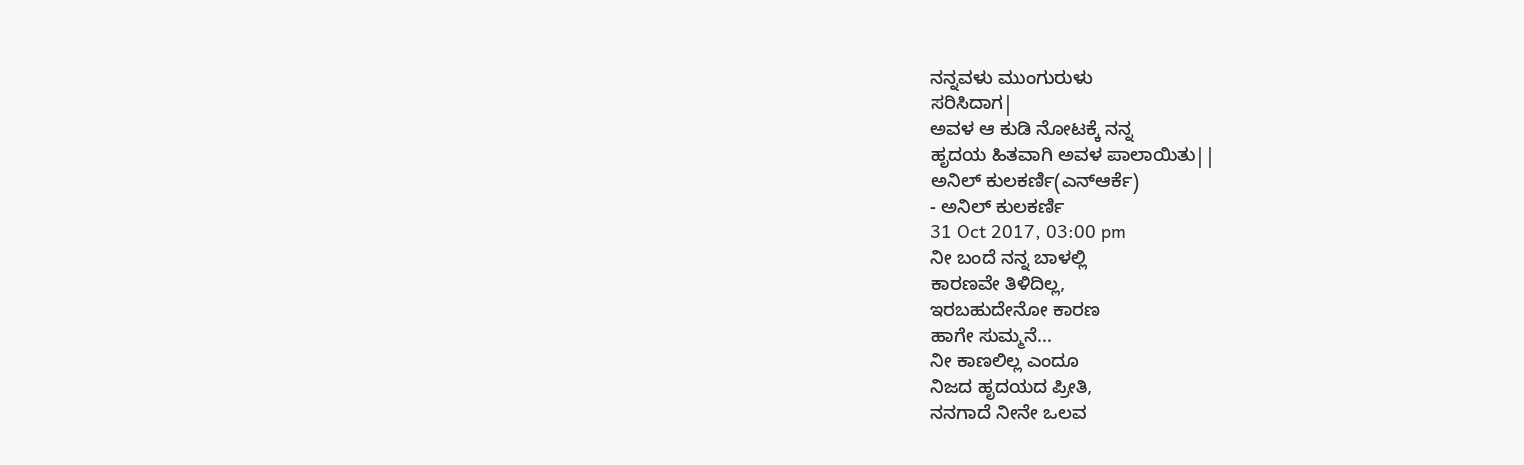ನನ್ನವಳು ಮುಂಗುರುಳು
ಸರಿಸಿದಾಗ|
ಅವಳ ಆ ಕುಡಿ ನೋಟಕ್ಕೆ ನನ್ನ
ಹೃದಯ ಹಿತವಾಗಿ ಅವಳ ಪಾಲಾಯಿತು||
ಅನಿಲ್ ಕುಲಕರ್ಣಿ(ಎನ್ಆರ್ಕೆ)
- ಅನಿಲ್ ಕುಲಕರ್ಣಿ
31 Oct 2017, 03:00 pm
ನೀ ಬಂದೆ ನನ್ನ ಬಾಳಲ್ಲಿ
ಕಾರಣವೇ ತಿಳಿದಿಲ್ಲ,
ಇರಬಹುದೇನೋ ಕಾರಣ
ಹಾಗೇ ಸುಮ್ಮನೆ...
ನೀ ಕಾಣಲಿಲ್ಲ ಎಂದೂ
ನಿಜದ ಹೃದಯದ ಪ್ರೀತಿ,
ನನಗಾದೆ ನೀನೇ ಒಲವ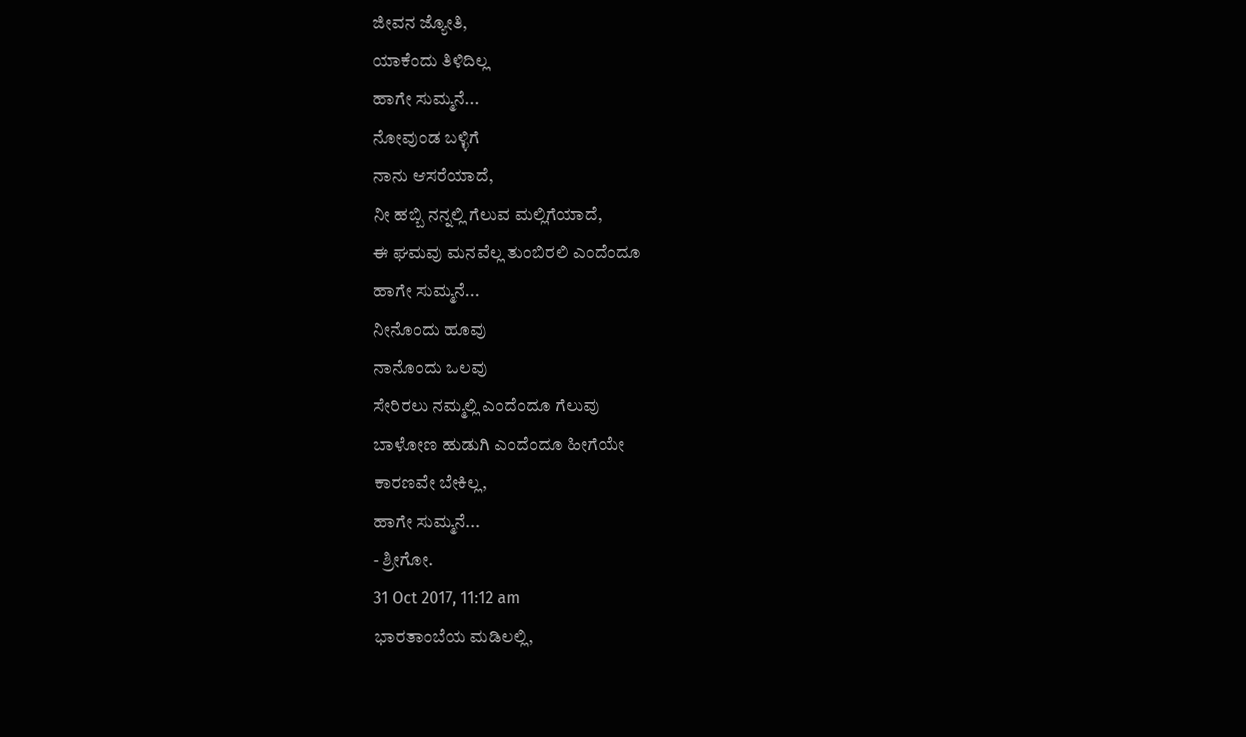ಜೀವನ ಜ್ಯೋತಿ,
ಯಾಕೆಂದು ತಿಳಿದಿಲ್ಲ
ಹಾಗೇ ಸುಮ್ಮನೆ...
ನೋವುಂಡ ಬಳ್ಳಿಗೆ
ನಾನು ಆಸರೆಯಾದೆ,
ನೀ ಹಬ್ಬಿ ನನ್ನಲ್ಲಿ ಗೆಲುವ ಮಲ್ಲಿಗೆಯಾದೆ,
ಈ ಘಮವು ಮನವೆಲ್ಲ ತುಂಬಿರಲಿ ಎಂದೆಂದೂ
ಹಾಗೇ ಸುಮ್ಮನೆ...
ನೀನೊಂದು ಹೂವು
ನಾನೊಂದು ಒಲವು
ಸೇರಿರಲು ನಮ್ಮಲ್ಲಿ ಎಂದೆಂದೂ ಗೆಲುವು
ಬಾಳೋಣ ಹುಡುಗಿ ಎಂದೆಂದೂ ಹೀಗೆಯೇ
ಕಾರಣವೇ ಬೇಕಿಲ್ಲ,
ಹಾಗೇ ಸುಮ್ಮನೆ...
- ಶ್ರೀಗೋ.
31 Oct 2017, 11:12 am
ಭಾರತಾಂಬೆಯ ಮಡಿಲಲ್ಲಿ,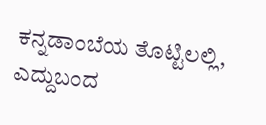ಕನ್ನಡಾಂಬೆಯ ತೊಟ್ಟಿಲಲ್ಲಿ,
ಎದ್ದುಬಂದ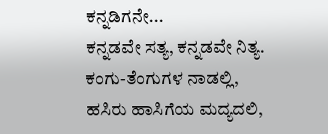ಕನ್ನಡಿಗನೇ...
ಕನ್ನಡವೇ ಸತ್ಯ, ಕನ್ನಡವೇ ನಿತ್ಯ.
ಕಂಗು-ತೆಂಗುಗಳ ನಾಡಲ್ಲಿ,
ಹಸಿರು ಹಾಸಿಗೆಯ ಮದ್ಯದಲಿ,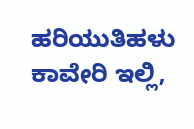ಹರಿಯುತಿಹಳು ಕಾವೇರಿ ಇಲ್ಲಿ,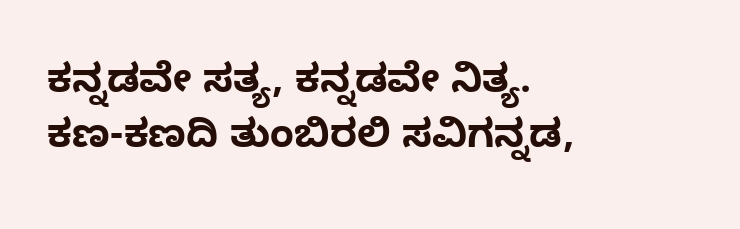ಕನ್ನಡವೇ ಸತ್ಯ, ಕನ್ನಡವೇ ನಿತ್ಯ.
ಕಣ-ಕಣದಿ ತುಂಬಿರಲಿ ಸವಿಗನ್ನಡ,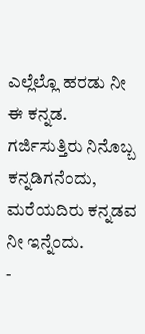ಎಲ್ಲೆಲ್ಲೊ ಹರಡು ನೀ ಈ ಕನ್ನಡ.
ಗರ್ಜಿಸುತ್ತಿರು ನಿನೊಬ್ಬ ಕನ್ನಡಿಗನೆಂದು,
ಮರೆಯದಿರು ಕನ್ನಡವ ನೀ ಇನ್ನೆಂದು.
-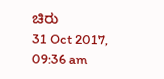ಚಿರು
31 Oct 2017, 09:36 am